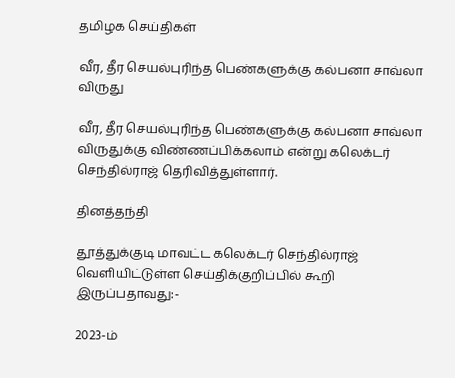தமிழக செய்திகள்

வீர, தீர செயல்புரிந்த பெண்களுக்கு கல்பனா சாவ்லா விருது

வீர, தீர செயல்புரிந்த பெண்களுக்கு கல்பனா சாவ்லா விருதுக்கு விண்ணப்பிக்கலாம் என்று கலெக்டர் செந்தில்ராஜ் தெரிவித்துள்ளார்.

தினத்தந்தி

தூத்துக்குடி மாவட்ட கலெக்டர் செந்தில்ராஜ் வெளியிட்டுள்ள செய்திக்குறிப்பில் கூறி இருப்பதாவது:-

2023-ம்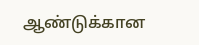ஆண்டுக்கான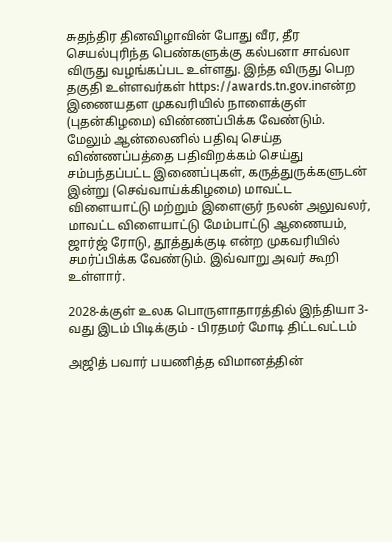சுதந்திர தினவிழாவின் போது வீர, தீர செயல்புரிந்த பெண்களுக்கு கல்பனா சாவ்லா விருது வழங்கப்பட உள்ளது. இந்த விருது பெற தகுதி உள்ளவர்கள் https://awards.tn.gov.inஎன்ற இணையதள முகவரியில் நாளைக்குள் (புதன்கிழமை) விண்ணப்பிக்க வேண்டும். மேலும் ஆன்லைனில் பதிவு செய்த விண்ணப்பத்தை பதிவிறக்கம் செய்து சம்பந்தப்பட்ட இணைப்புகள், கருத்துருக்களுடன் இன்று (செவ்வாய்க்கிழமை) மாவட்ட விளையாட்டு மற்றும் இளைஞர் நலன் அலுவலர், மாவட்ட விளையாட்டு மேம்பாட்டு ஆணையம், ஜார்ஜ் ரோடு, தூத்துக்குடி என்ற முகவரியில் சமர்ப்பிக்க வேண்டும். இவ்வாறு அவர் கூறி உள்ளார்.

2028-க்குள் உலக பொருளாதாரத்தில் இந்தியா 3-வது இடம் பிடிக்கும் - பிரதமர் மோடி திட்டவட்டம்

அஜித் பவார் பயணித்த விமானத்தின்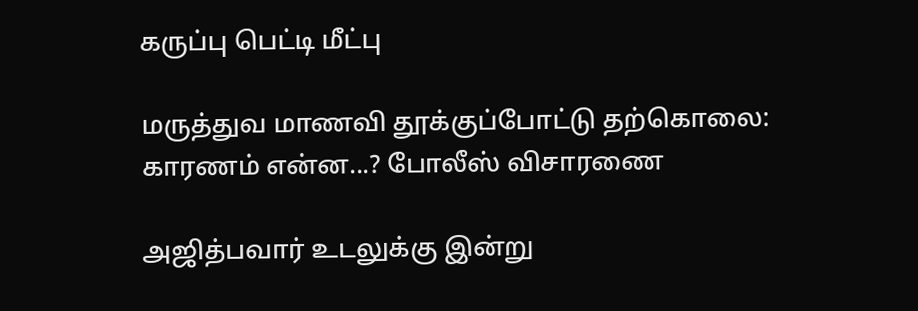கருப்பு பெட்டி மீட்பு

மருத்துவ மாணவி தூக்குப்போட்டு தற்கொலை: காரணம் என்ன...? போலீஸ் விசாரணை

அஜித்பவார் உடலுக்கு இன்று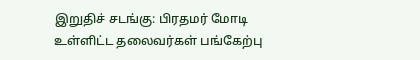இறுதிச் சடங்கு: பிரதமர் மோடி உள்ளிட்ட தலைவர்கள் பங்கேற்பு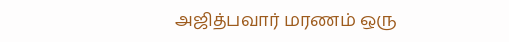அஜித்பவார் மரணம் ஒரு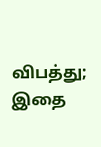விபத்து; இதை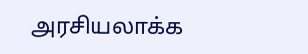அரசியலாக்க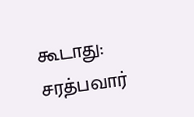கூடாது: சரத்பவார்